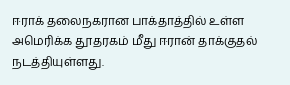ஈராக் தலைநகரான பாக்தாத்தில் உள்ள அமெரிக்க தூதரகம் மீது ஈரான் தாக்குதல் நடத்தியுள்ளது.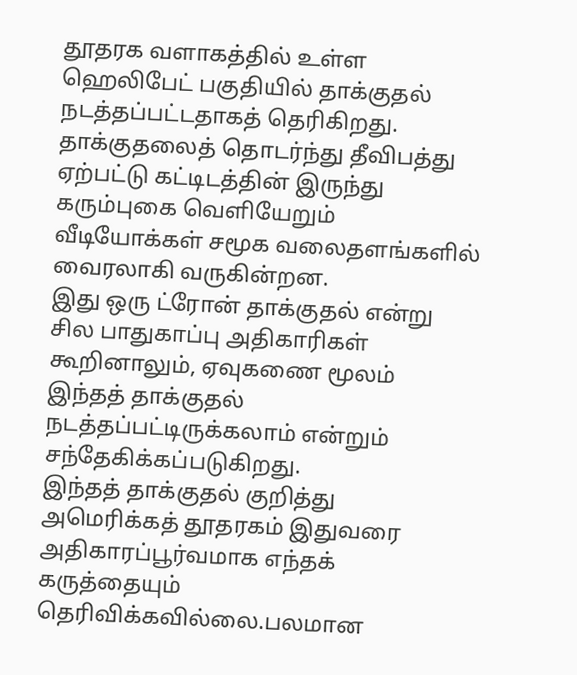தூதரக வளாகத்தில் உள்ள ஹெலிபேட் பகுதியில் தாக்குதல் நடத்தப்பட்டதாகத் தெரிகிறது.
தாக்குதலைத் தொடர்ந்து தீவிபத்து ஏற்பட்டு கட்டிடத்தின் இருந்து கரும்புகை வெளியேறும் வீடியோக்கள் சமூக வலைதளங்களில் வைரலாகி வருகின்றன.
இது ஒரு ட்ரோன் தாக்குதல் என்று சில பாதுகாப்பு அதிகாரிகள் கூறினாலும், ஏவுகணை மூலம் இந்தத் தாக்குதல் நடத்தப்பட்டிருக்கலாம் என்றும் சந்தேகிக்கப்படுகிறது.
இந்தத் தாக்குதல் குறித்து அமெரிக்கத் தூதரகம் இதுவரை அதிகாரப்பூர்வமாக எந்தக் கருத்தையும் தெரிவிக்கவில்லை.பலமான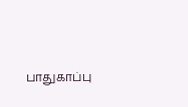பாதுகாப்பு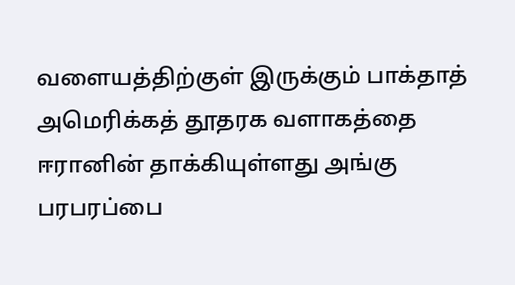வளையத்திற்குள் இருக்கும் பாக்தாத் அமெரிக்கத் தூதரக வளாகத்தை ஈரானின் தாக்கியுள்ளது அங்கு பரபரப்பை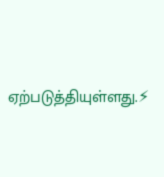ஏற்படுத்தியுள்ளது.⚡